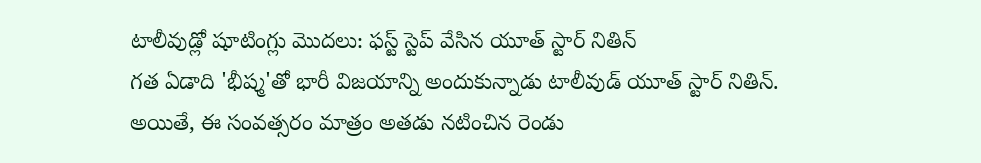టాలీవుడ్లో షూటింగ్లు మొదలు: ఫస్ట్ స్టెప్ వేసిన యూత్ స్టార్ నితిన్
గత ఏడాది 'భీష్మ'తో భారీ విజయాన్ని అందుకున్నాడు టాలీవుడ్ యూత్ స్టార్ నితిన్. అయితే, ఈ సంవత్సరం మాత్రం అతడు నటించిన రెండు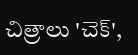చిత్రాలు 'చెక్',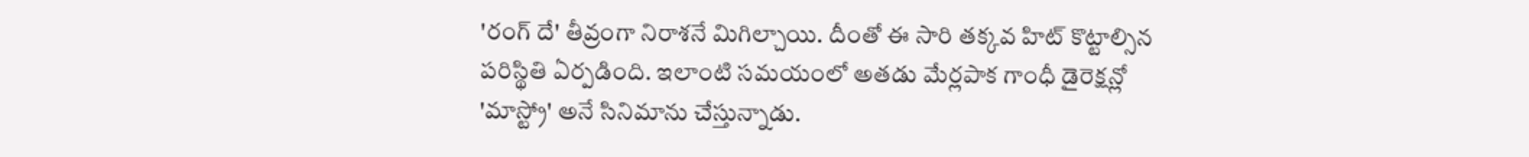'రంగ్ దే' తీవ్రంగా నిరాశనే మిగిల్చాయి. దీంతో ఈ సారి తక్కవ హిట్ కొట్టాల్సిన పరిస్థితి ఏర్పడింది. ఇలాంటి సమయంలో అతడు మేర్లపాక గాంధీ డైరెక్షన్లో 'మాస్ట్రో' అనే సినిమాను చేస్తున్నాడు.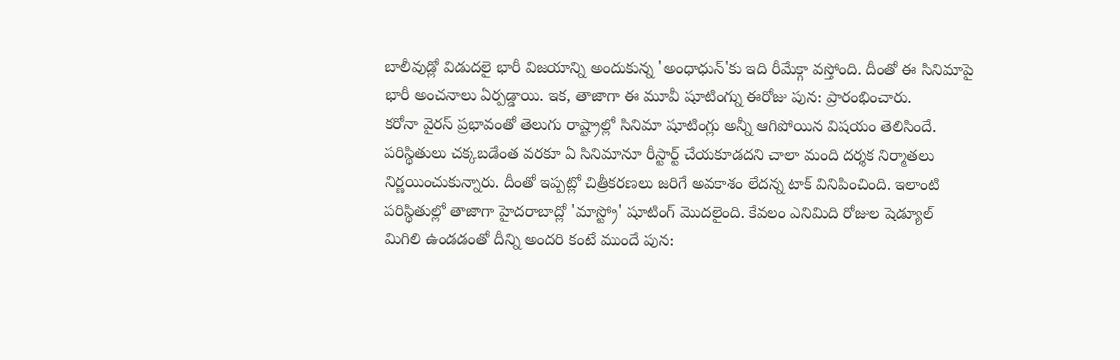బాలీవుడ్లో విడుదలై భారీ విజయాన్ని అందుకున్న 'అంధాధున్'కు ఇది రీమేక్గా వస్తోంది. దీంతో ఈ సినిమాపై భారీ అంచనాలు ఏర్పడ్డాయి. ఇక, తాజాగా ఈ మూవీ షూటింగ్ను ఈరోజు పున: ప్రారంభించారు.
కరోనా వైరస్ ప్రభావంతో తెలుగు రాష్ట్రాల్లో సినిమా షూటింగ్లు అన్నీ ఆగిపోయిన విషయం తెలిసిందే. పరిస్థితులు చక్కబడేంత వరకూ ఏ సినిమానూ రీస్టార్ట్ చేయకూడదని చాలా మంది దర్శక నిర్మాతలు నిర్ణయించుకున్నారు. దీంతో ఇప్పట్లో చిత్రీకరణలు జరిగే అవకాశం లేదన్న టాక్ వినిపించింది. ఇలాంటి పరిస్థితుల్లో తాజాగా హైదరాబాద్లో 'మాస్ట్రో' షూటింగ్ మొదలైంది. కేవలం ఎనిమిది రోజుల షెడ్యూల్ మిగిలి ఉండడంతో దీన్ని అందరి కంటే ముందే పున: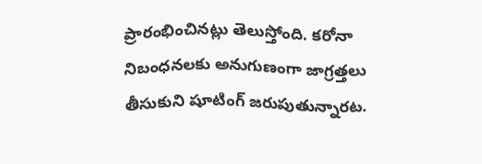ప్రారంభించినట్లు తెలుస్తోంది. కరోనా నిబంధనలకు అనుగుణంగా జాగ్రత్తలు తీసుకుని షూటింగ్ జరుపుతున్నారట.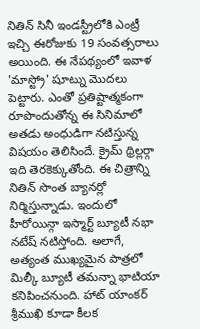నితిన్ సినీ ఇండస్ట్రీలోకి ఎంట్రీ ఇచ్చి ఈరోజుకు 19 సంవత్సరాలు అయింది. ఈ నేపథ్యంలో ఇవాళ 'మాస్ట్రో' షూట్ను మొదలు పెట్టారు. ఎంతో ప్రతిష్టాత్మకంగా రూపొందుతోన్న ఈ సినిమాలో అతడు అంధుడిగా నటిస్తున్న విషయం తెలిసిందే. క్రైమ్ థ్రిల్లర్గా ఇది తెరకెక్కుతోంది. ఈ చిత్రాన్ని నితిన్ సొంత బ్యానర్లో నిర్మిస్తున్నాడు. ఇందులో హీరోయిన్గా ఇస్మార్ట్ బ్యూటీ నభా నటేష్ నటిస్తోంది. అలాగే, అత్యంత ముఖ్యమైన పాత్రలో మిల్కీ బ్యూటీ తమన్నా భాటియా కనిపించనుంది. హాట్ యాంకర్ శ్రీముఖి కూడా కీలక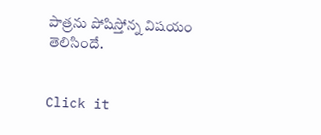పాత్రను పోషిస్తోన్న విషయం తెలిసిందే.


Click it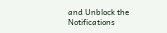and Unblock the Notifications